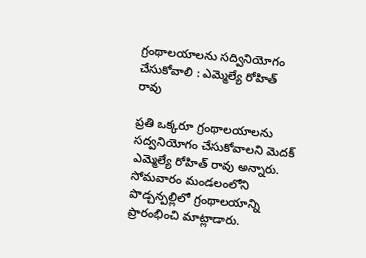గ్రంథాలయాలను సద్వినియోగం చేసుకోవాలి : ఎమ్మెల్యే రోహిత్ రావు

ప్రతి ఒక్కరూ గ్రంథాలయాలను సద్వనియోగం చేసుకోవాలని మెదక్ ఎమ్మెల్యే రోహిత్ రావు అన్నారు. సోమవారం మండలంలోని పొడ్చన్పల్లిలో గ్రంథాలయాన్ని ప్రారంభించి మాట్లాడారు.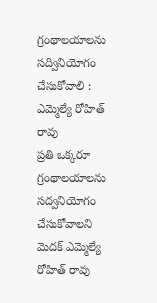గ్రంథాలయాలను సద్వినియోగం చేసుకోవాలి : ఎమ్మెల్యే రోహిత్ రావు
ప్రతి ఒక్కరూ గ్రంథాలయాలను సద్వనియోగం చేసుకోవాలని మెదక్ ఎమ్మెల్యే రోహిత్ రావు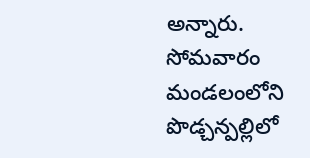అన్నారు. సోమవారం మండలంలోని పొడ్చన్పల్లిలో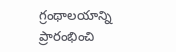గ్రంథాలయాన్ని ప్రారంభించి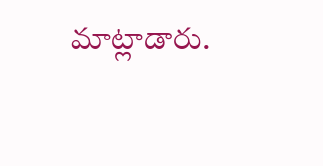మాట్లాడారు.